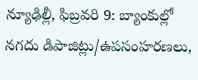న్యూఢిల్లీ, ఫిబ్రవరి 9: బ్యాంకుల్లో నగదు డిపాజిట్లు/ఉపసంహరణలు,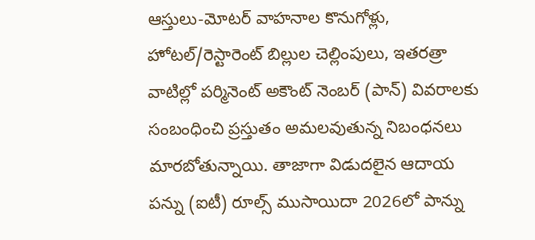ఆస్తులు-మోటర్ వాహనాల కొనుగోళ్లు, హోటల్/రెస్టారెంట్ బిల్లుల చెల్లింపులు, ఇతరత్రా వాటిల్లో పర్మినెంట్ అకౌంట్ నెంబర్ (పాన్) వివరాలకు సంబంధించి ప్రస్తుతం అమలవుతున్న నిబంధనలు మారబోతున్నాయి. తాజాగా విడుదలైన ఆదాయ పన్ను (ఐటీ) రూల్స్ ముసాయిదా 2026లో పాన్ను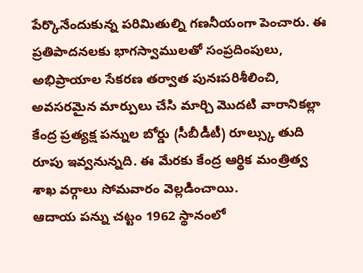పేర్కొనేందుకున్న పరిమితుల్ని గణనీయంగా పెంచారు. ఈ ప్రతిపాదనలకు భాగస్వాములతో సంప్రదింపులు, అభిప్రాయాల సేకరణ తర్వాత పునఃపరిశీలించి, అవసరమైన మార్పులు చేసి మార్చి మొదటి వారానికల్లా కేంద్ర ప్రత్యక్ష పన్నుల బోర్డు (సీబీడీటీ) రూల్స్కు తుది రూపు ఇవ్వనున్నది. ఈ మేరకు కేంద్ర ఆర్థిక మంత్రిత్వ శాఖ వర్గాలు సోమవారం వెల్లడించాయి.
ఆదాయ పన్ను చట్టం 1962 స్థానంలో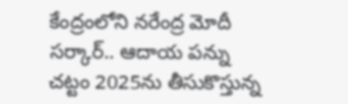కేంద్రంలోని నరేంద్ర మోదీ సర్కార్.. ఆదాయ పన్ను చట్టం 2025ను తీసుకొస్తున్న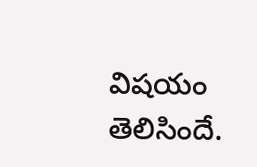విషయం తెలిసిందే.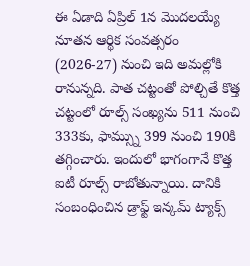ఈ ఏడాది ఏప్రిల్ 1న మొదలయ్యే నూతన ఆర్థిక సంవత్సరం (2026-27) నుంచి ఇది అమల్లోకి రానున్నది. పాత చట్టంతో పోల్చితే కొత్త చట్టంలో రూల్స్ సంఖ్యను 511 నుంచి 333కు, ఫామ్స్ను 399 నుంచి 190కి తగ్గించారు. ఇందులో భాగంగానే కొత్త ఐటీ రూల్స్ రాబోతున్నాయి. దానికి సంబంధించిన డ్రాఫ్ట్ ఇన్కమ్ ట్యాక్స్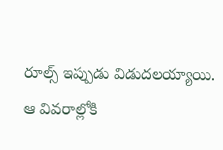రూల్స్ ఇప్పుడు విడుదలయ్యాయి. ఆ వివరాల్లోకి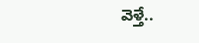వెళ్తే..